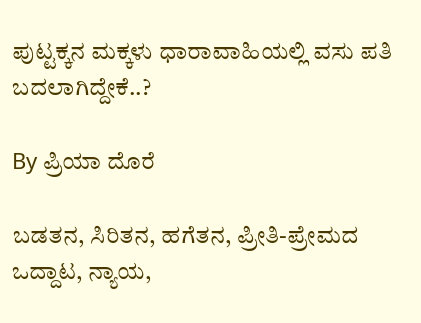ಪುಟ್ಟಕ್ಕನ ಮಕ್ಕಳು ಧಾರಾವಾಹಿಯಲ್ಲಿ ವಸು ಪತಿ ಬದಲಾಗಿದ್ದೇಕೆ..?

By ಪ್ರಿಯಾ ದೊರೆ

ಬಡತನ, ಸಿರಿತನ, ಹಗೆತನ, ಪ್ರೀತಿ-ಪ್ರೇಮದ ಒದ್ದಾಟ, ನ್ಯಾಯ,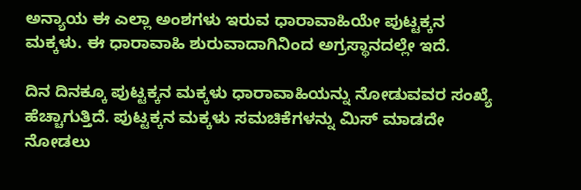ಅನ್ಯಾಯ ಈ ಎಲ್ಲಾ ಅಂಶಗಳು ಇರುವ ಧಾರಾವಾಹಿಯೇ ಪುಟ್ಟಕ್ಕನ ಮಕ್ಕಳು. ಈ ಧಾರಾವಾಹಿ ಶುರುವಾದಾಗಿನಿಂದ ಅಗ್ರಸ್ಥಾನದಲ್ಲೇ ಇದೆ.

ದಿನ ದಿನಕ್ಕೂ ಪುಟ್ಟಕ್ಕನ ಮಕ್ಕಳು ಧಾರಾವಾಹಿಯನ್ನು ನೋಡುವವರ ಸಂಖ್ಯೆ ಹೆಚ್ಚಾಗುತ್ತಿದೆ. ಪುಟ್ಟಕ್ಕನ ಮಕ್ಕಳು ಸಮಚಿಕೆಗಳನ್ನು ಮಿಸ್ ಮಾಡದೇ ನೋಡಲು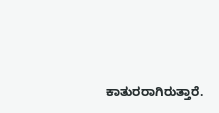ಕಾತುರರಾಗಿರುತ್ತಾರೆ.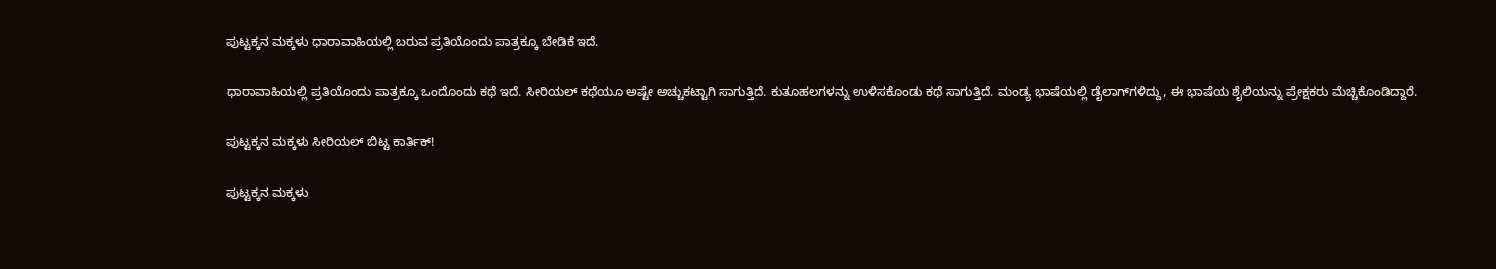ಪುಟ್ಟಕ್ಕನ ಮಕ್ಕಳು ಧಾರಾವಾಹಿಯಲ್ಲಿ ಬರುವ ಪ್ರತಿಯೊಂದು ಪಾತ್ರಕ್ಕೂ ಬೇಡಿಕೆ ಇದೆ.

ಧಾರಾವಾಹಿಯಲ್ಲಿ ಪ್ರತಿಯೊಂದು ಪಾತ್ರಕ್ಕೂ ಒಂದೊಂದು ಕಥೆ ಇದೆ. ಸೀರಿಯಲ್‌ ಕಥೆಯೂ ಅಷ್ಟೇ ಅಚ್ಚುಕಟ್ಟಾಗಿ ಸಾಗುತ್ತಿದೆ. ಕುತೂಹಲಗಳನ್ನು ಉಳಿಸಕೊಂಡು ಕಥೆ ಸಾಗುತ್ತಿದೆ. ಮಂಡ್ಯ ಭಾಷೆಯಲ್ಲಿ ಡೈಲಾಗ್‌ಗಳಿದ್ದು, ಈ ಭಾಷೆಯ ಶೈಲಿಯನ್ನು ಪ್ರೇಕ್ಷಕರು ಮೆಚ್ಚಿಕೊಂಡಿದ್ದಾರೆ.

ಪುಟ್ಟಕ್ಕನ ಮಕ್ಕಳು ಸೀರಿಯಲ್ ಬಿಟ್ಟ ಕಾರ್ತಿಕ್!

ಪುಟ್ಟಕ್ಕನ ಮಕ್ಕಳು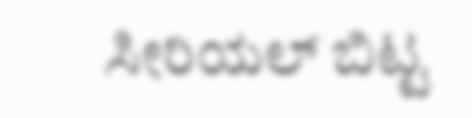ಸೀರಿಯಲ್ ಬಿಟ್ಟ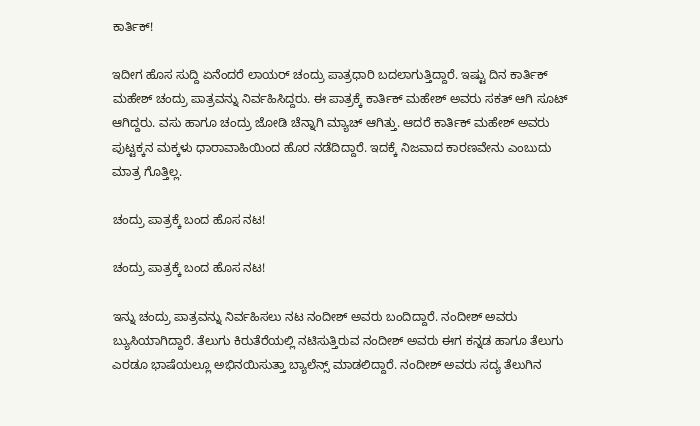ಕಾರ್ತಿಕ್!

ಇದೀಗ ಹೊಸ ಸುದ್ದಿ ಏನೆಂದರೆ ಲಾಯರ್ ಚಂದ್ರು ಪಾತ್ರಧಾರಿ ಬದಲಾಗುತ್ತಿದ್ದಾರೆ. ಇಷ್ಟು ದಿನ ಕಾರ್ತಿಕ್ ಮಹೇಶ್ ಚಂದ್ರು ಪಾತ್ರವನ್ನು ನಿರ್ವಹಿಸಿದ್ದರು. ಈ ಪಾತ್ರಕ್ಕೆ ಕಾರ್ತಿಕ್ ಮಹೇಶ್ ಅವರು ಸಕತ್ ಆಗಿ ಸೂಟ್ ಆಗಿದ್ದರು. ವಸು ಹಾಗೂ ಚಂದ್ರು ಜೋಡಿ ಚೆನ್ನಾಗಿ ಮ್ಯಾಚ್ ಆಗಿತ್ತು. ಆದರೆ ಕಾರ್ತಿಕ್ ಮಹೇಶ್ ಅವರು ಪುಟ್ಟಕ್ಕನ ಮಕ್ಕಳು ಧಾರಾವಾಹಿಯಿಂದ ಹೊರ ನಡೆದಿದ್ದಾರೆ. ಇದಕ್ಕೆ ನಿಜವಾದ ಕಾರಣವೇನು ಎಂಬುದು ಮಾತ್ರ ಗೊತ್ತಿಲ್ಲ.

ಚಂದ್ರು ಪಾತ್ರಕ್ಕೆ ಬಂದ ಹೊಸ ನಟ!

ಚಂದ್ರು ಪಾತ್ರಕ್ಕೆ ಬಂದ ಹೊಸ ನಟ!

ಇನ್ನು ಚಂದ್ರು ಪಾತ್ರವನ್ನು ನಿರ್ವಹಿಸಲು ನಟ ನಂದೀಶ್ ಅವರು ಬಂದಿದ್ದಾರೆ. ನಂದೀಶ್ ಅವರು ಬ್ಯುಸಿಯಾಗಿದ್ದಾರೆ. ತೆಲುಗು ಕಿರುತೆರೆಯಲ್ಲಿ ನಟಿಸುತ್ತಿರುವ ನಂದೀಶ್ ಅವರು ಈಗ ಕನ್ನಡ ಹಾಗೂ ತೆಲುಗು ಎರಡೂ ಭಾಷೆಯಲ್ಲೂ ಅಭಿನಯಿಸುತ್ತಾ ಬ್ಯಾಲೆನ್ಸ್ ಮಾಡಲಿದ್ದಾರೆ. ನಂದೀಶ್ ಅವರು ಸದ್ಯ ತೆಲುಗಿನ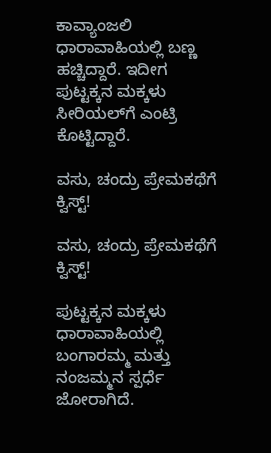ಕಾವ್ಯಾಂಜಲಿ ಧಾರಾವಾಹಿಯಲ್ಲಿ ಬಣ್ಣ ಹಚ್ಚಿದ್ದಾರೆ. ಇದೀಗ ಪುಟ್ಟಕ್ಕನ ಮಕ್ಕಳು ಸೀರಿಯಲ್‌ಗೆ ಎಂಟ್ರಿ ಕೊಟ್ಟಿದ್ದಾರೆ.

ವಸು, ಚಂದ್ರು ಪ್ರೇಮಕಥೆಗೆ ಕ್ವಿಸ್ಟ್!

ವಸು, ಚಂದ್ರು ಪ್ರೇಮಕಥೆಗೆ ಕ್ವಿಸ್ಟ್!

ಪುಟ್ಟಕ್ಕನ ಮಕ್ಕಳು ಧಾರಾವಾಹಿಯಲ್ಲಿ ಬಂಗಾರಮ್ಮ ಮತ್ತು ನಂಜಮ್ಮನ ಸ್ಪರ್ಧೆ ಜೋರಾಗಿದೆ.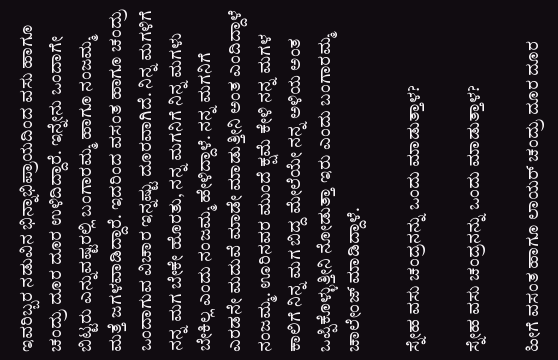ಇವರಿಬ್ಬರ ನಡುವಿನ ಭಿನ್ನಾಭಿಪ್ರಾಯದಿಂದ ವಸು ಹಾಗೂ ಚಂದ್ರು ದೂರ ದೂರ ಉಳಿದಿದ್ದಾರೆ. ಇನ್ನೇನು ಒಂದಾಗೇ ಬಿಟ್ಟರು ಎನ್ನುವಷ್ಟರಲ್ಲಿ ಬಂಗಾರಮ್ಮ ಹಾಗೂ ನಂಜಮ್ಮ ಮತ್ತೆ ಜಗಳವಾಡಿದ್ದಾರೆ. ಇದರಿಂದ ವಸಂತ ಹಾಗೂ ಚಂದ್ರು ಒಂದಾಗುವ ವಿಚಾರ ಇನ್ನಷ್ಟು ದೂರವಾಗಿದೆ. ನಿನ್ನ ಮಗಳಿಗೆ ನನ್ನ ಮಗ ಬೇಕೇ ಹೊರತು, ನನ್ನ ಮಗನಿಗೆ ನಿನ್ನ ಮಗಳು ಬೇಕಿಲ್ಲ ಎಂದು ನಂಜಮ್ಮ ಹೇಳಿದ್ದಾಳೆ. ನನ್ನ ಮಗನಿಗೆ ಎರಡನೇ ಮದುವೆ ಮಾಡೇ ಮಾಡುತ್ತೀನಿ ಅಂತ ಎಂದಿದ್ದಾಳೆ ನಂಜಮ್ಮ. ಊರಿನವರ ಮುಂದೆ ಕ್ಷಮೆ ಕೇಳಿ ನನ್ನ ಮಗಳ ಕಾಲಿಗೆ ನಿನ್ನ ಮಗ ಬಿದ್ದ ಮೇಲೆಯೇ ನನ್ನ ಅಳಿಯ ಅಂತ ಒಪ್ಪಿಕೊಳ್ಳುತ್ತೀನಿ ನೋಡುತ್ತಾ ಇರು ಎಂದು ಬಂಗಾರಮ್ಮ ಚಾಲೇಂಜ್ ಮಾಡಿದ್ದಾಳೆ.

ಸ್ನೇಹ ವಸು ಚಂದ್ರನನ್ನು ಒಂದು ಮಾಡುತ್ತಾಳ?

ಸ್ನೇಹ ವಸು ಚಂದ್ರನನ್ನು ಒಂದು ಮಾಡುತ್ತಾಳ?

ಹೀಗೆ ವಸಂತ ಹಾಗೂ ಲಾಯರ್ ಚಂದ್ರು ದೂರ ದೂರ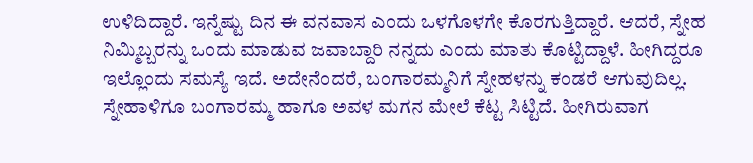ಉಳಿದಿದ್ದಾರೆ. ಇನ್ನೆಷ್ಟು ದಿನ ಈ ವನವಾಸ ಎಂದು ಒಳಗೊಳಗೇ ಕೊರಗುತ್ತಿದ್ದಾರೆ. ಆದರೆ, ಸ್ನೇಹ ನಿಮ್ಮಿಬ್ಬರನ್ನು ಒಂದು ಮಾಡುವ ಜವಾಬ್ದಾರಿ ನನ್ನದು ಎಂದು ಮಾತು ಕೊಟ್ಟಿದ್ದಾಳೆ. ಹೀಗಿದ್ದರೂ ಇಲ್ಲೊಂದು ಸಮಸ್ಯೆ ಇದೆ. ಅದೇನೆಂದರೆ, ಬಂಗಾರಮ್ಮನಿಗೆ ಸ್ನೇಹಳನ್ನು ಕಂಡರೆ ಆಗುವುದಿಲ್ಲ. ಸ್ನೇಹಾಳಿಗೂ ಬಂಗಾರಮ್ಮ ಹಾಗೂ ಅವಳ ಮಗನ ಮೇಲೆ ಕೆಟ್ಟ ಸಿಟ್ಟಿದೆ. ಹೀಗಿರುವಾಗ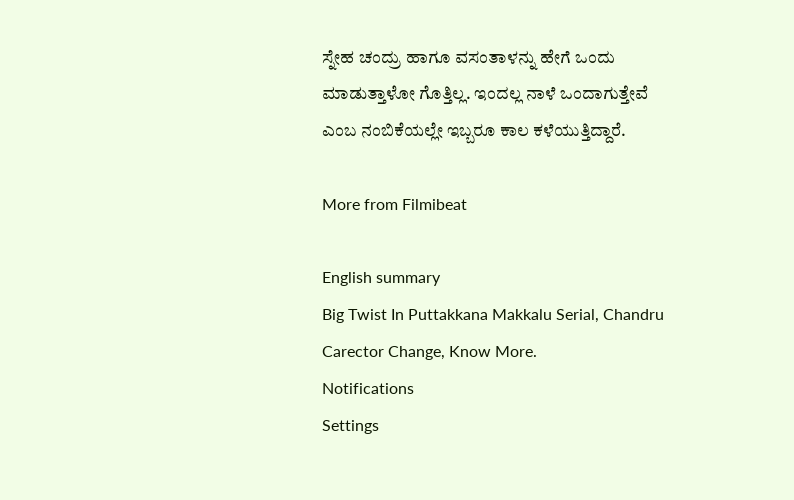ಸ್ನೇಹ ಚಂದ್ರು ಹಾಗೂ ವಸಂತಾಳನ್ನು ಹೇಗೆ ಒಂದು ಮಾಡುತ್ತಾಳೋ ಗೊತ್ತಿಲ್ಲ. ಇಂದಲ್ಲ ನಾಳೆ ಒಂದಾಗುತ್ತೇವೆ ಎಂಬ ನಂಬಿಕೆಯಲ್ಲೇ ಇಬ್ಬರೂ ಕಾಲ ಕಳೆಯುತ್ತಿದ್ದಾರೆ.

More from Filmibeat

English summary
Big Twist In Puttakkana Makkalu Serial, Chandru Carector Change, Know More.
Notifications
Settings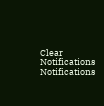Clear Notifications
Notifications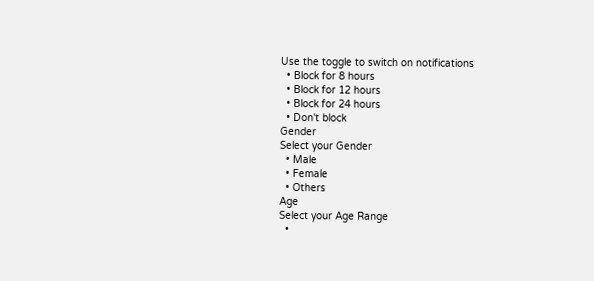Use the toggle to switch on notifications
  • Block for 8 hours
  • Block for 12 hours
  • Block for 24 hours
  • Don't block
Gender
Select your Gender
  • Male
  • Female
  • Others
Age
Select your Age Range
  •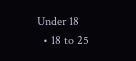Under 18
  • 18 to 25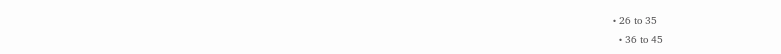• 26 to 35
  • 36 to 45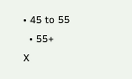• 45 to 55
  • 55+
X